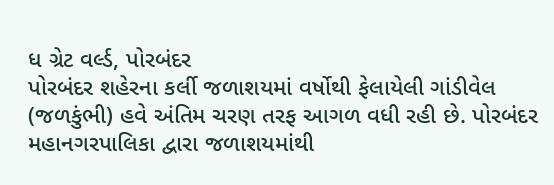ધ ગ્રેટ વર્લ્ડ, પોરબંદર
પોરબંદર શહેરના કર્લી જળાશયમાં વર્ષોથી ફેલાયેલી ગાંડીવેલ (જળકુંભી) હવે અંતિમ ચરણ તરફ આગળ વધી રહી છે. પોરબંદર મહાનગરપાલિકા દ્વારા જળાશયમાંથી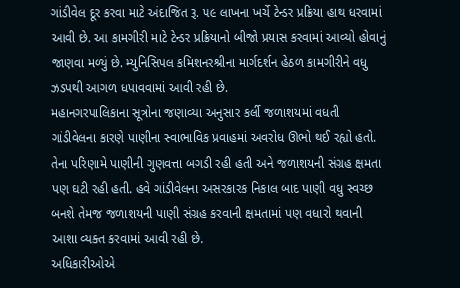ગાંડીવેલ દૂર કરવા માટે અંદાજિત રૂ. ૫૯ લાખના ખર્ચે ટેન્ડર પ્રક્રિયા હાથ ધરવામાં આવી છે. આ કામગીરી માટે ટેન્ડર પ્રક્રિયાનો બીજો પ્રયાસ કરવામાં આવ્યો હોવાનું જાણવા મળ્યું છે. મ્યુનિસિપલ કમિશનરશ્રીના માર્ગદર્શન હેઠળ કામગીરીને વધુ ઝડપથી આગળ ધપાવવામાં આવી રહી છે.
મહાનગરપાલિકાના સૂત્રોના જણાવ્યા અનુસાર કર્લી જળાશયમાં વધતી ગાંડીવેલના કારણે પાણીના સ્વાભાવિક પ્રવાહમાં અવરોધ ઊભો થઈ રહ્યો હતો. તેના પરિણામે પાણીની ગુણવત્તા બગડી રહી હતી અને જળાશયની સંગ્રહ ક્ષમતા પણ ઘટી રહી હતી. હવે ગાંડીવેલના અસરકારક નિકાલ બાદ પાણી વધુ સ્વચ્છ બનશે તેમજ જળાશયની પાણી સંગ્રહ કરવાની ક્ષમતામાં પણ વધારો થવાની આશા વ્યક્ત કરવામાં આવી રહી છે.
અધિકારીઓએ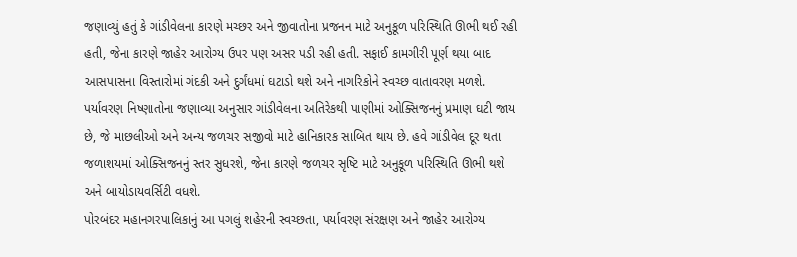જણાવ્યું હતું કે ગાંડીવેલના કારણે મચ્છર અને જીવાતોના પ્રજનન માટે અનુકૂળ પરિસ્થિતિ ઊભી થઈ રહી હતી, જેના કારણે જાહેર આરોગ્ય ઉપર પણ અસર પડી રહી હતી. સફાઈ કામગીરી પૂર્ણ થયા બાદ આસપાસના વિસ્તારોમાં ગંદકી અને દુર્ગંધમાં ઘટાડો થશે અને નાગરિકોને સ્વચ્છ વાતાવરણ મળશે.
પર્યાવરણ નિષ્ણાતોના જણાવ્યા અનુસાર ગાંડીવેલના અતિરેકથી પાણીમાં ઓક્સિજનનું પ્રમાણ ઘટી જાય છે, જે માછલીઓ અને અન્ય જળચર સજીવો માટે હાનિકારક સાબિત થાય છે. હવે ગાંડીવેલ દૂર થતા જળાશયમાં ઓક્સિજનનું સ્તર સુધરશે, જેના કારણે જળચર સૃષ્ટિ માટે અનુકૂળ પરિસ્થિતિ ઊભી થશે અને બાયોડાયવર્સિટી વધશે.
પોરબંદર મહાનગરપાલિકાનું આ પગલું શહેરની સ્વચ્છતા, પર્યાવરણ સંરક્ષણ અને જાહેર આરોગ્ય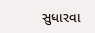સુધારવા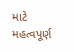માટે મહત્વપૂર્ણ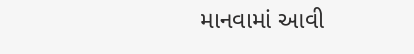માનવામાં આવી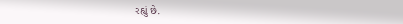રહ્યું છે.